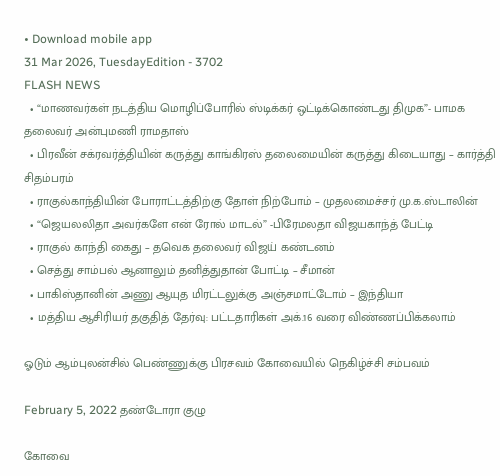• Download mobile app
31 Mar 2026, TuesdayEdition - 3702
FLASH NEWS
  • “மாணவர்கள் நடத்திய மொழிப்போரில் ஸ்டிக்கர் ஒட்டிக்கொண்டது திமுக”- பாமக தலைவர் அன்புமணி ராமதாஸ்
  • பிரவீன் சக்ரவர்த்தியின் கருத்து காங்கிரஸ் தலைமையின் கருத்து கிடையாது – கார்த்தி சிதம்பரம்
  • ராகுல்காந்தியின் போராட்டத்திற்கு தோள் நிற்போம் – முதலமைச்சர் மு.க.ஸ்டாலின்
  • “ஜெயலலிதா அவர்களே என் ரோல் மாடல்” -பிரேமலதா விஜயகாந்த் பேட்டி
  • ராகுல் காந்தி கைது – தவெக தலைவர் விஜய் கண்டனம்
  • செத்து சாம்பல் ஆனாலும் தனித்துதான் போட்டி – சீமான்
  • பாகிஸ்தானின் அணு ஆயுத மிரட்டலுக்கு அஞ்சமாட்டோம் – இந்தியா
  • மத்திய ஆசிரியர் தகுதித் தேர்வு: பட்டதாரிகள் அக்.16 வரை விண்ணப்பிக்கலாம்

ஓடும் ஆம்புலன்சில் பெண்ணுக்கு பிரசவம் கோவையில் நெகிழ்ச்சி சம்பவம்

February 5, 2022 தண்டோரா குழு

கோவை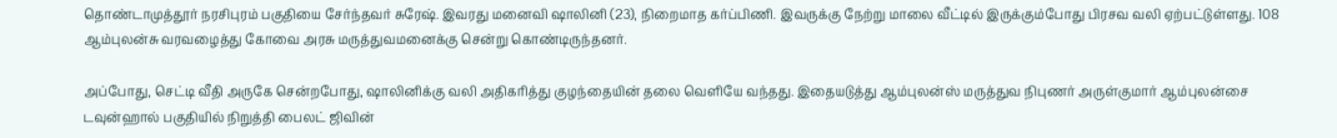தொண்டாமுத்தூர் நரசிபுரம் பகுதியை சேர்ந்தவர் சுரேஷ். இவரது மனைவி ஷாலினி (23), நிறைமாத கர்ப்பிணி. இவருக்கு நேற்று மாலை வீட்டில் இருக்கும்போது பிரசவ வலி ஏற்பட்டுள்ளது. 108 ஆம்புலன்சு வரவழைத்து கோவை அரசு மருத்துவமனைக்கு சென்று கொண்டிருந்தனர்.

அப்போது, செட்டி வீதி அருகே சென்றபோது, ஷாலினிக்கு வலி அதிகரித்து குழந்தையின் தலை வெளியே வந்தது. இதையடுத்து ஆம்புலன்ஸ் மருத்துவ நிபுணர் அருள்குமார் ஆம்புலன்சை டவுன்ஹால் பகுதியில் நிறுத்தி பைலட் ஜிவின்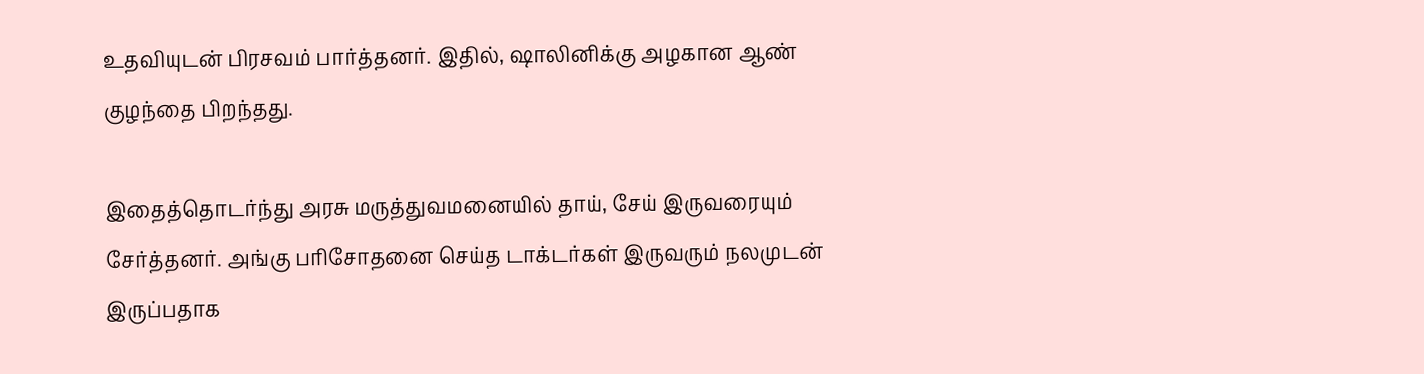உதவியுடன் பிரசவம் பார்த்தனர். இதில், ஷாலினிக்கு அழகான ஆண் குழந்தை பிறந்தது.

இதைத்தொடர்ந்து அரசு மருத்துவமனையில் தாய், சேய் இருவரையும் சேர்த்தனர். அங்கு பரிசோதனை செய்த டாக்டர்கள் இருவரும் நலமுடன் இருப்பதாக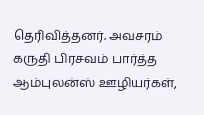தெரிவித்தனர். அவசரம் கருதி பிரசவம் பார்த்த ஆம்புலன்ஸ் ஊழியர்கள்,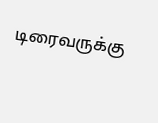டிரைவருக்கு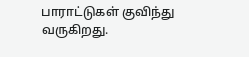பாராட்டுகள் குவிந்து வருகிறது.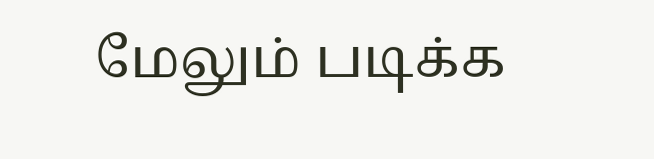மேலும் படிக்க